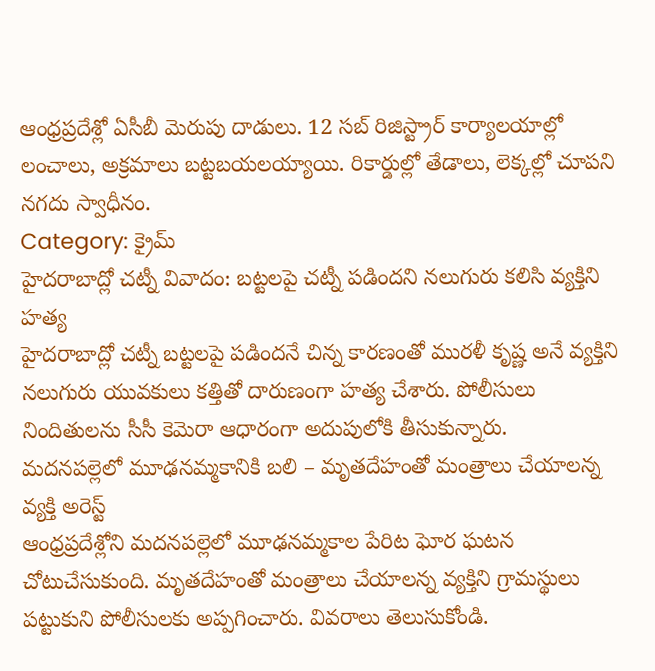ఆంధ్రప్రదేశ్లో ఏసీబీ మెరుపు దాడులు. 12 సబ్ రిజిస్ట్రార్ కార్యాలయాల్లో లంచాలు, అక్రమాలు బట్టబయలయ్యాయి. రికార్డుల్లో తేడాలు, లెక్కల్లో చూపని నగదు స్వాధీనం.
Category: క్రైమ్
హైదరాబాద్లో చట్నీ వివాదం: బట్టలపై చట్నీ పడిందని నలుగురు కలిసి వ్యక్తిని హత్య
హైదరాబాద్లో చట్నీ బట్టలపై పడిందనే చిన్న కారణంతో మురళీ కృష్ణ అనే వ్యక్తిని నలుగురు యువకులు కత్తితో దారుణంగా హత్య చేశారు. పోలీసులు నిందితులను సీసీ కెమెరా ఆధారంగా అదుపులోకి తీసుకున్నారు.
మదనపల్లెలో మూఢనమ్మకానికి బలి – మృతదేహంతో మంత్రాలు చేయాలన్న వ్యక్తి అరెస్ట్
ఆంధ్రప్రదేశ్లోని మదనపల్లెలో మూఢనమ్మకాల పేరిట ఘోర ఘటన చోటుచేసుకుంది. మృతదేహంతో మంత్రాలు చేయాలన్న వ్యక్తిని గ్రామస్థులు పట్టుకుని పోలీసులకు అప్పగించారు. వివరాలు తెలుసుకోండి.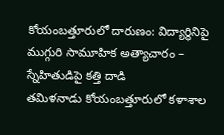కోయంబత్తూరులో దారుణం: విద్యార్థినిపై ముగ్గురి సామూహిక అత్యాచారం – స్నేహితుడిపై కత్తి దాడి
తమిళనాడు కోయంబత్తూరులో కళాశాల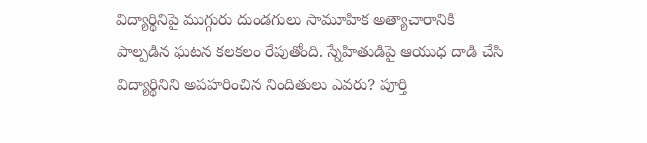విద్యార్థినిపై ముగ్గురు దుండగులు సామూహిక అత్యాచారానికి పాల్పడిన ఘటన కలకలం రేపుతోంది. స్నేహితుడిపై ఆయుధ దాడి చేసి విద్యార్థినిని అపహరించిన నిందితులు ఎవరు? పూర్తి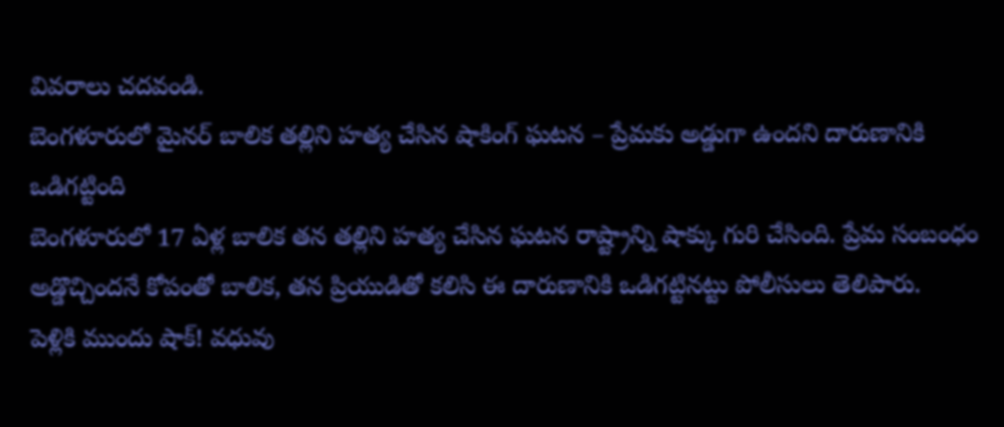వివరాలు చదవండి.
బెంగళూరులో మైనర్ బాలిక తల్లిని హత్య చేసిన షాకింగ్ ఘటన – ప్రేమకు అడ్డుగా ఉందని దారుణానికి ఒడిగట్టింది
బెంగళూరులో 17 ఏళ్ల బాలిక తన తల్లిని హత్య చేసిన ఘటన రాష్ట్రాన్ని షాక్కు గురి చేసింది. ప్రేమ సంబంధం అడ్డొచ్చిందనే కోపంతో బాలిక, తన ప్రియుడితో కలిసి ఈ దారుణానికి ఒడిగట్టినట్టు పోలీసులు తెలిపారు.
పెళ్లికి ముందు షాక్! వధువు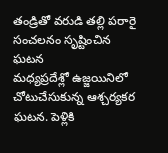తండ్రితో వరుడి తల్లి పరారై సంచలనం సృష్టించిన ఘటన
మధ్యప్రదేశ్లో ఉజ్జయినిలో చోటుచేసుకున్న ఆశ్చర్యకర ఘటన. పెళ్లికి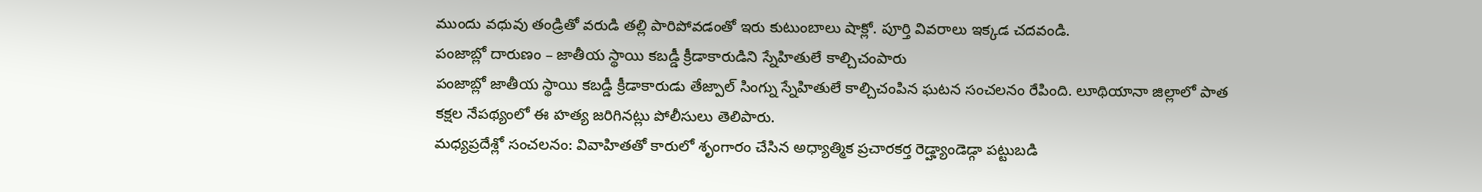ముందు వధువు తండ్రితో వరుడి తల్లి పారిపోవడంతో ఇరు కుటుంబాలు షాక్లో. పూర్తి వివరాలు ఇక్కడ చదవండి.
పంజాబ్లో దారుణం – జాతీయ స్థాయి కబడ్డీ క్రీడాకారుడిని స్నేహితులే కాల్చిచంపారు
పంజాబ్లో జాతీయ స్థాయి కబడ్డీ క్రీడాకారుడు తేజ్పాల్ సింగ్ను స్నేహితులే కాల్చిచంపిన ఘటన సంచలనం రేపింది. లూథియానా జిల్లాలో పాత కక్షల నేపథ్యంలో ఈ హత్య జరిగినట్లు పోలీసులు తెలిపారు.
మధ్యప్రదేశ్లో సంచలనం: వివాహితతో కారులో శృంగారం చేసిన అధ్యాత్మిక ప్రచారకర్త రెడ్హ్యాండెడ్గా పట్టుబడి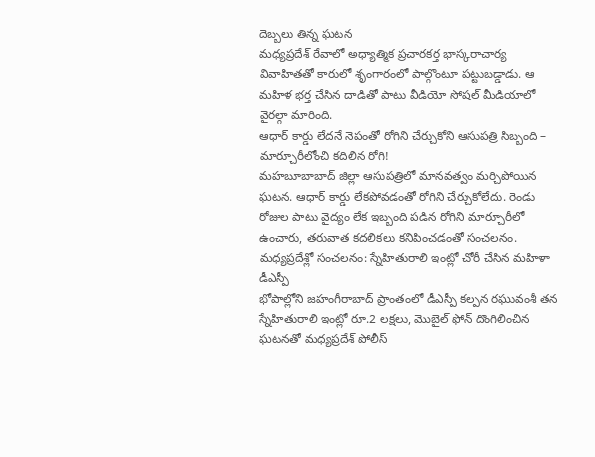దెబ్బలు తిన్న ఘటన
మధ్యప్రదేశ్ రేవాలో అధ్యాత్మిక ప్రచారకర్త భాస్కరాచార్య వివాహితతో కారులో శృంగారంలో పాల్గొంటూ పట్టుబడ్డాడు. ఆ మహిళ భర్త చేసిన దాడితో పాటు వీడియో సోషల్ మీడియాలో వైరల్గా మారింది.
ఆధార్ కార్డు లేదనే నెపంతో రోగిని చేర్చుకోని ఆసుపత్రి సిబ్బంది – మార్చూరీలోంచి కదిలిన రోగి!
మహబూబాబాద్ జిల్లా ఆసుపత్రిలో మానవత్వం మర్చిపోయిన ఘటన. ఆధార్ కార్డు లేకపోవడంతో రోగిని చేర్చుకోలేదు. రెండు రోజుల పాటు వైద్యం లేక ఇబ్బంది పడిన రోగిని మార్చూరీలో ఉంచారు, తరువాత కదలికలు కనిపించడంతో సంచలనం.
మధ్యప్రదేశ్లో సంచలనం: స్నేహితురాలి ఇంట్లో చోరీ చేసిన మహిళా డీఎస్పీ
భోపాల్లోని జహంగీరాబాద్ ప్రాంతంలో డీఎస్పీ కల్పన రఘువంశీ తన స్నేహితురాలి ఇంట్లో రూ.2 లక్షలు, మొబైల్ ఫోన్ దొంగిలించిన ఘటనతో మధ్యప్రదేశ్ పోలీస్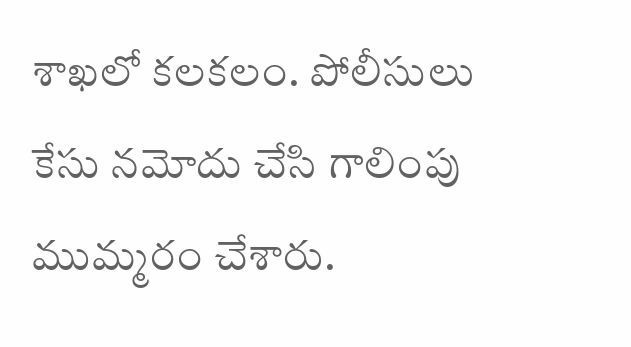శాఖలో కలకలం. పోలీసులు కేసు నమోదు చేసి గాలింపు ముమ్మరం చేశారు.